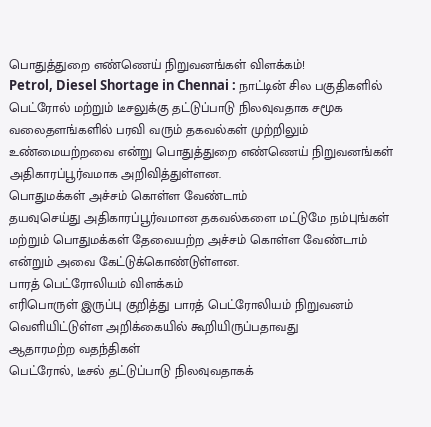பொதுத்துறை எண்ணெய் நிறுவனங்கள் விளக்கம்!
Petrol, Diesel Shortage in Chennai : நாட்டின் சில பகுதிகளில் பெட்ரோல் மற்றும் டீசலுக்கு தட்டுப்பாடு நிலவுவதாக சமூக வலைதளங்களில் பரவி வரும் தகவல்கள் முற்றிலும் உண்மையற்றவை என்று பொதுத்துறை எண்ணெய் நிறுவனங்கள் அதிகாரப்பூர்வமாக அறிவித்துள்ளன.
பொதுமக்கள் அச்சம் கொள்ள வேண்டாம்
தயவுசெய்து அதிகாரப்பூர்வமான தகவல்களை மட்டுமே நம்புங்கள் மற்றும் பொதுமக்கள் தேவையற்ற அச்சம் கொள்ள வேண்டாம் என்றும் அவை கேட்டுக்கொண்டுள்ளன.
பாரத் பெட்ரோலியம் விளக்கம்
எரிபொருள் இருப்பு குறித்து பாரத் பெட்ரோலியம் நிறுவனம் வெளியிட்டுள்ள அறிக்கையில் கூறியிருப்பதாவது
ஆதாரமற்ற வதந்திகள்
பெட்ரோல், டீசல் தட்டுப்பாடு நிலவுவதாகக்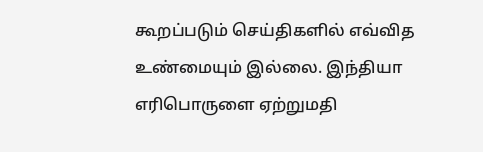கூறப்படும் செய்திகளில் எவ்வித உண்மையும் இல்லை. இந்தியா எரிபொருளை ஏற்றுமதி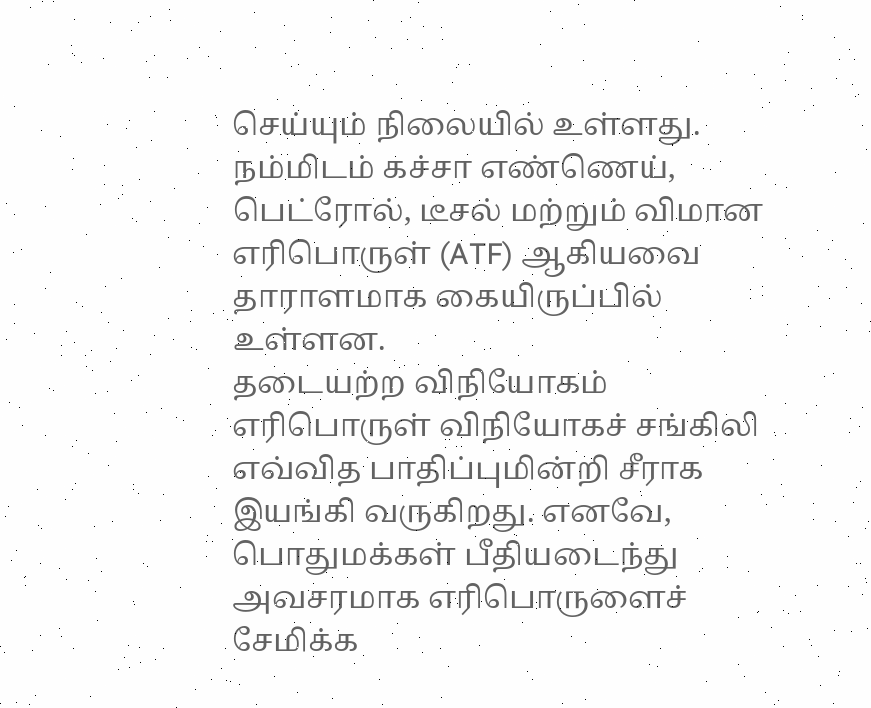செய்யும் நிலையில் உள்ளது.
நம்மிடம் கச்சா எண்ணெய், பெட்ரோல், டீசல் மற்றும் விமான எரிபொருள் (ATF) ஆகியவை தாராளமாக கையிருப்பில் உள்ளன.
தடையற்ற விநியோகம்
எரிபொருள் விநியோகச் சங்கிலி எவ்வித பாதிப்புமின்றி சீராக இயங்கி வருகிறது. எனவே, பொதுமக்கள் பீதியடைந்து அவசரமாக எரிபொருளைச் சேமிக்க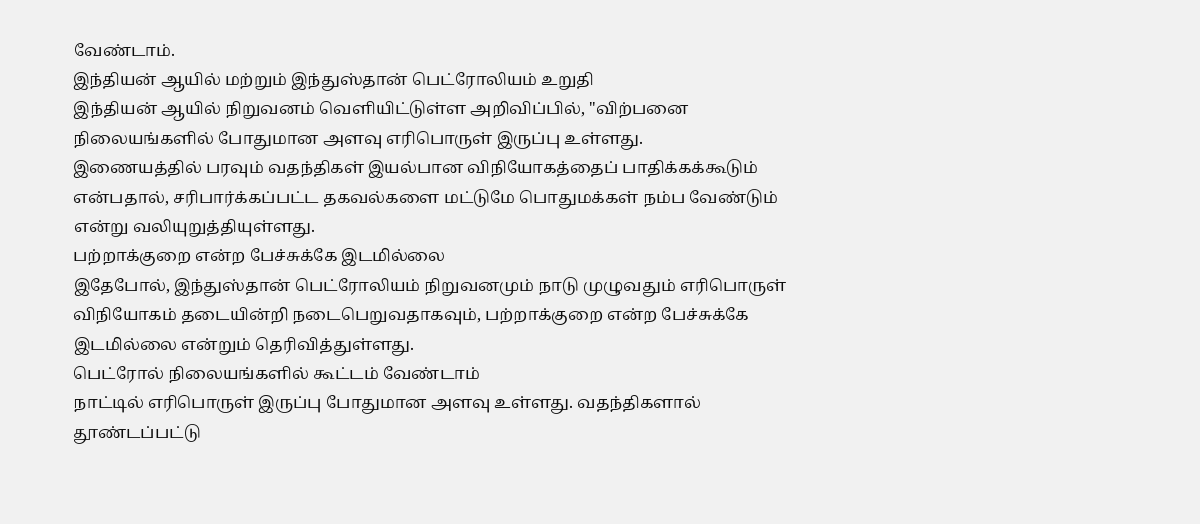வேண்டாம்.
இந்தியன் ஆயில் மற்றும் இந்துஸ்தான் பெட்ரோலியம் உறுதி
இந்தியன் ஆயில் நிறுவனம் வெளியிட்டுள்ள அறிவிப்பில், "விற்பனை நிலையங்களில் போதுமான அளவு எரிபொருள் இருப்பு உள்ளது.
இணையத்தில் பரவும் வதந்திகள் இயல்பான விநியோகத்தைப் பாதிக்கக்கூடும் என்பதால், சரிபார்க்கப்பட்ட தகவல்களை மட்டுமே பொதுமக்கள் நம்ப வேண்டும் என்று வலியுறுத்தியுள்ளது.
பற்றாக்குறை என்ற பேச்சுக்கே இடமில்லை
இதேபோல், இந்துஸ்தான் பெட்ரோலியம் நிறுவனமும் நாடு முழுவதும் எரிபொருள் விநியோகம் தடையின்றி நடைபெறுவதாகவும், பற்றாக்குறை என்ற பேச்சுக்கே இடமில்லை என்றும் தெரிவித்துள்ளது.
பெட்ரோல் நிலையங்களில் கூட்டம் வேண்டாம்
நாட்டில் எரிபொருள் இருப்பு போதுமான அளவு உள்ளது. வதந்திகளால் தூண்டப்பட்டு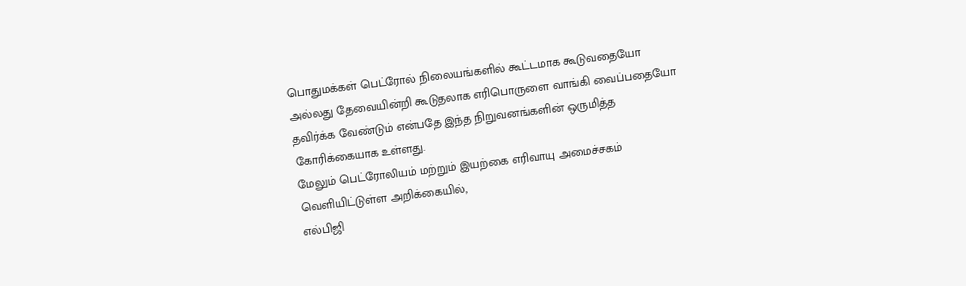பொதுமக்கள் பெட்ரோல் நிலையங்களில் கூட்டமாக கூடுவதையோ அல்லது தேவையின்றி கூடுதலாக எரிபொருளை வாங்கி வைப்பதையோ தவிர்க்க வேண்டும் என்பதே இந்த நிறுவனங்களின் ஒருமித்த கோரிக்கையாக உள்ளது.
மேலும் பெட்ரோலியம் மற்றும் இயற்கை எரிவாயு அமைச்சகம் வெளியிட்டுள்ள அறிக்கையில்,
எல்பிஜி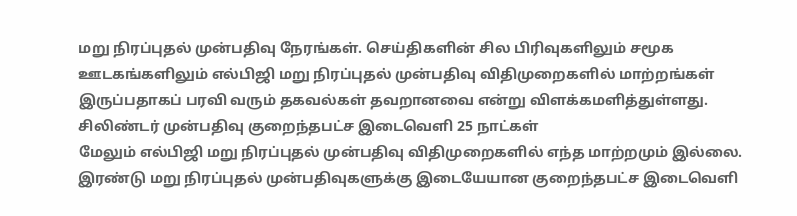மறு நிரப்புதல் முன்பதிவு நேரங்கள். செய்திகளின் சில பிரிவுகளிலும் சமூக ஊடகங்களிலும் எல்பிஜி மறு நிரப்புதல் முன்பதிவு விதிமுறைகளில் மாற்றங்கள் இருப்பதாகப் பரவி வரும் தகவல்கள் தவறானவை என்று விளக்கமளித்துள்ளது.
சிலிண்டர் முன்பதிவு குறைந்தபட்ச இடைவெளி 25 நாட்கள்
மேலும் எல்பிஜி மறு நிரப்புதல் முன்பதிவு விதிமுறைகளில் எந்த மாற்றமும் இல்லை. இரண்டு மறு நிரப்புதல் முன்பதிவுகளுக்கு இடையேயான குறைந்தபட்ச இடைவெளி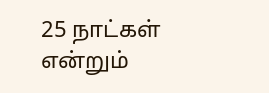25 நாட்கள் என்றும்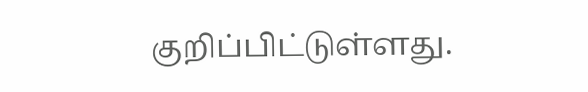குறிப்பிட்டுள்ளது.